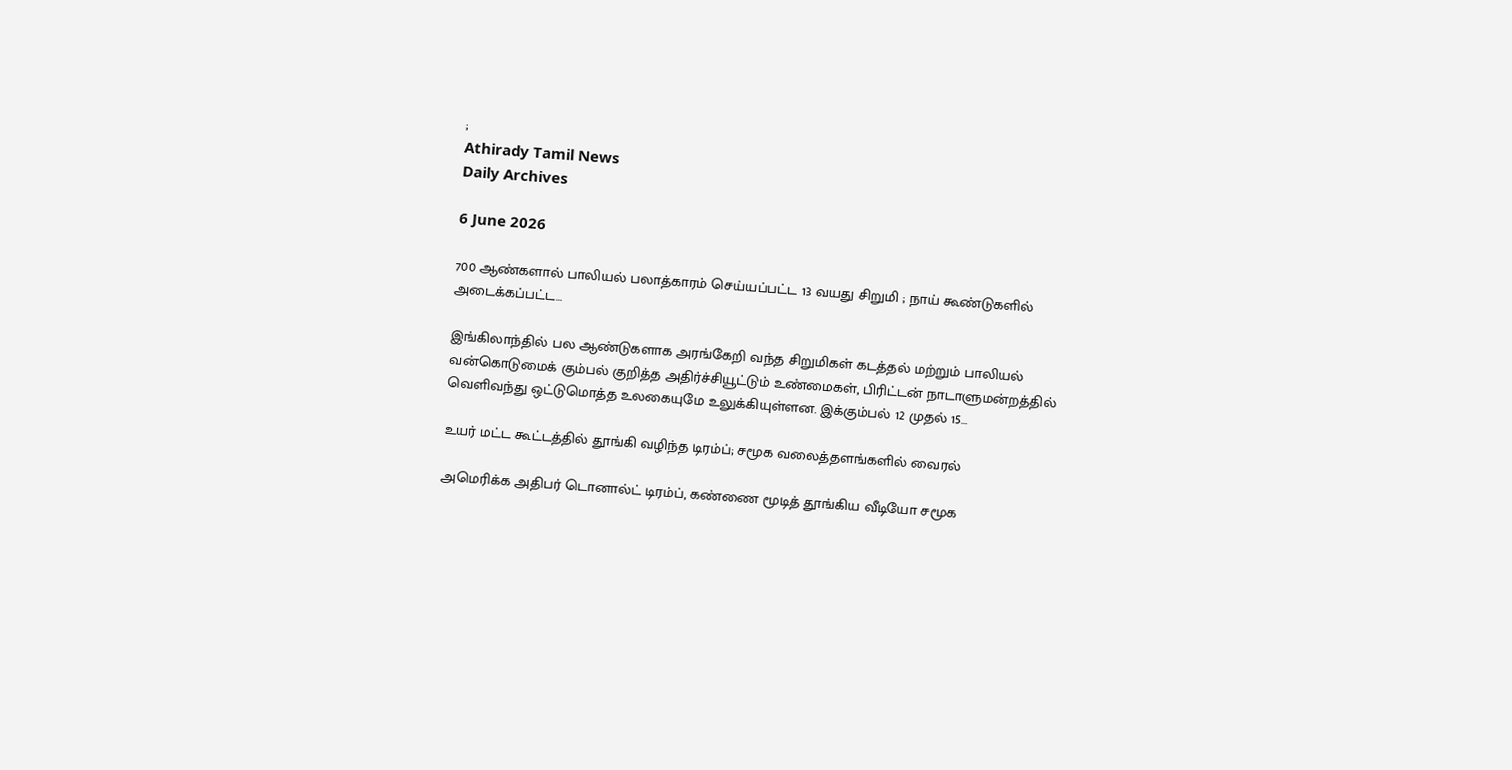;
Athirady Tamil News
Daily Archives

6 June 2026

700 ஆண்களால் பாலியல் பலாத்காரம் செய்யப்பட்ட 13 வயது சிறுமி ; நாய் கூண்டுகளில் அடைக்கப்பட்ட…

இங்கிலாந்தில் பல ஆண்டுகளாக அரங்கேறி வந்த சிறுமிகள் கடத்தல் மற்றும் பாலியல் வன்கொடுமைக் கும்பல் குறித்த அதிர்ச்சியூட்டும் உண்மைகள், பிரிட்டன் நாடாளுமன்றத்தில் வெளிவந்து ஒட்டுமொத்த உலகையுமே உலுக்கியுள்ளன. இக்கும்பல் 12 முதல் 15…

உயர் மட்ட கூட்டத்தில் தூங்கி வழிந்த டிரம்ப்; சமூக வலைத்தளங்களில் வைரல்

அமெரிக்க அதிபர் டொனால்ட் டிரம்ப், கண்ணை மூடித் தூங்கிய வீடியோ சமூக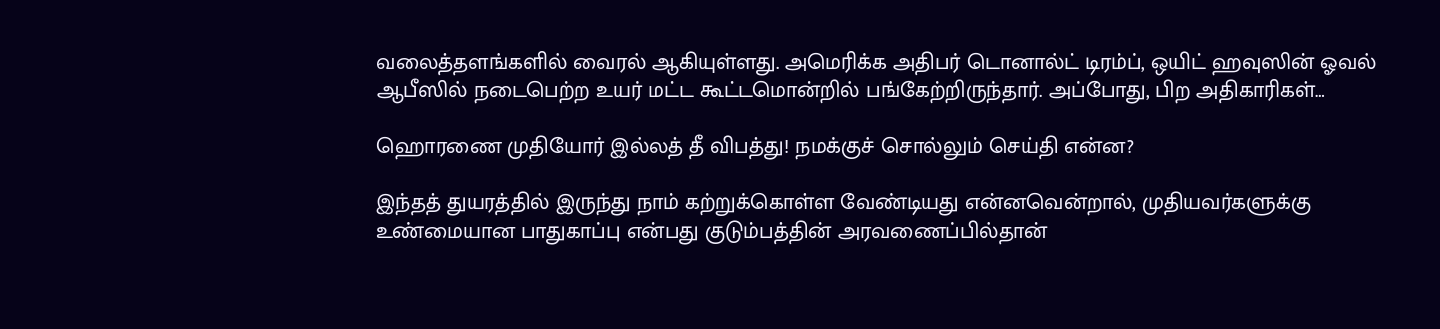வலைத்தளங்களில் வைரல் ஆகியுள்ளது. அமெரிக்க அதிபர் டொனால்ட் டிரம்ப், ஒயிட் ஹவுஸின் ஓவல் ஆபீஸில் நடைபெற்ற உயர் மட்ட கூட்டமொன்றில் பங்கேற்றிருந்தார். அப்போது, பிற அதிகாரிகள்…

ஹொரணை முதியோர் இல்லத் தீ விபத்து! நமக்குச் சொல்லும் செய்தி என்ன?

இந்தத் துயரத்தில் இருந்து நாம் கற்றுக்கொள்ள வேண்டியது என்னவென்றால், முதியவர்களுக்கு உண்மையான பாதுகாப்பு என்பது குடும்பத்தின் அரவணைப்பில்தான்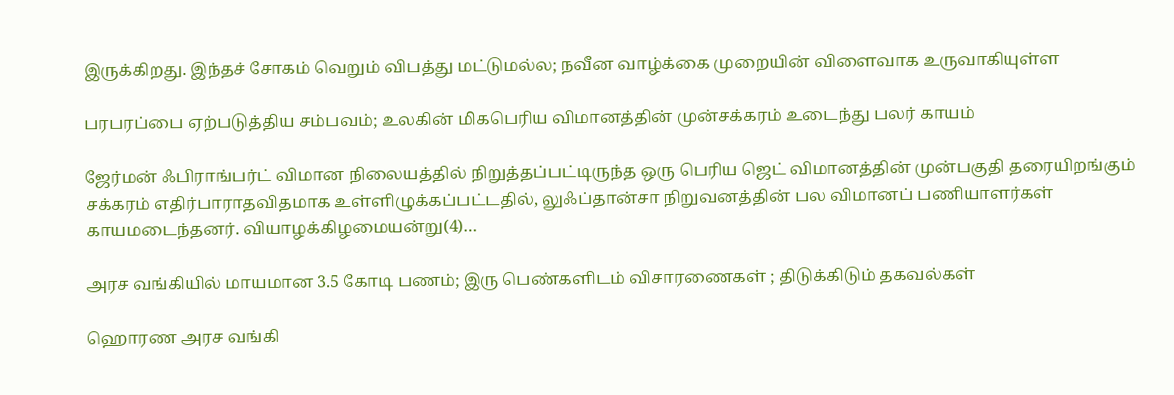இருக்கிறது. இந்தச் சோகம் வெறும் விபத்து மட்டுமல்ல; நவீன வாழ்க்கை முறையின் விளைவாக உருவாகியுள்ள

பரபரப்பை ஏற்படுத்திய சம்பவம்; உலகின் மிகபெரிய விமானத்தின் முன்சக்கரம் உடைந்து பலர் காயம்

ஜேர்மன் ஃபிராங்பர்ட் விமான நிலையத்தில் நிறுத்தப்பட்டிருந்த ஒரு பெரிய ஜெட் விமானத்தின் முன்பகுதி தரையிறங்கும் சக்கரம் எதிர்பாராதவிதமாக உள்ளிழுக்கப்பட்டதில், லுஃப்தான்சா நிறுவனத்தின் பல விமானப் பணியாளர்கள் காயமடைந்தனர். வியாழக்கிழமையன்று(4)…

அரச வங்கியில் மாயமான 3.5 கோடி பணம்; இரு பெண்களிடம் விசாரணைகள் ; திடுக்கிடும் தகவல்கள்

ஹொரண அரச வங்கி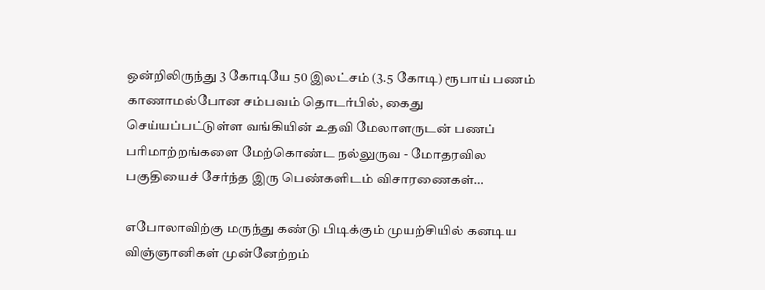ஒன்றிலிருந்து 3 கோடியே 50 இலட்சம் (3.5 கோடி) ரூபாய் பணம் காணாமல்போன சம்பவம் தொடர்பில், கைது செய்யப்பட்டுள்ள வங்கியின் உதவி மேலாளருடன் பணப் பரிமாற்றங்களை மேற்கொண்ட நல்லுருவ - மோதரவில பகுதியைச் சேர்ந்த இரு பெண்களிடம் விசாரணைகள்…

எபோலாவிற்கு மருந்து கண்டு பிடிக்கும் முயற்சியில் கனடிய விஞ்ஞானிகள் முன்னேற்றம்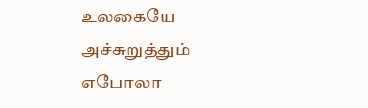உலகையே அச்சுறுத்தும் எபோலா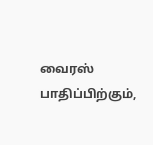வைரஸ் பாதிப்பிற்கும்,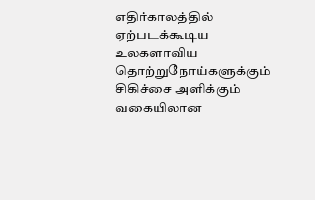எதிர்காலத்தில் ஏற்படக்கூடிய உலகளாவிய தொற்றுநோய்களுக்கும் சிகிச்சை அளிக்கும் வகையிலான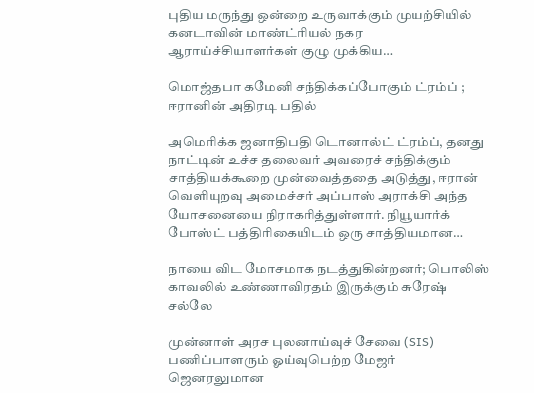புதிய மருந்து ஒன்றை உருவாக்கும் முயற்சியில் கனடாவின் மாண்ட்ரியல் நகர ஆராய்ச்சியாளர்கள் குழு முக்கிய…

மொஜ்தபா கமேனி சந்திக்கப்போகும் ட்ரம்ப் ; ஈரானின் அதிரடி பதில்

அமெரிக்க ஜனாதிபதி டொனால்ட் ட்ரம்ப், தனது நாட்டின் உச்ச தலைவர் அவரைச் சந்திக்கும் சாத்தியக்கூறை முன்வைத்ததை அடுத்து, ஈரான் வெளியுறவு அமைச்சர் அப்பாஸ் அராக்சி அந்த யோசனையை நிராகரித்துள்ளார். நியூயார்க் போஸ்ட் பத்திரிகையிடம் ஒரு சாத்தியமான…

நாயை விட மோசமாக நடத்துகின்றனர்; பொலிஸ் காவலில் உண்ணாவிரதம் இருக்கும் சுரேஷ் சல்லே

முன்னாள் அரச புலனாய்வுச் சேவை (SIS) பணிப்பாளரும் ஓய்வுபெற்ற மேஜர் ஜெனரலுமான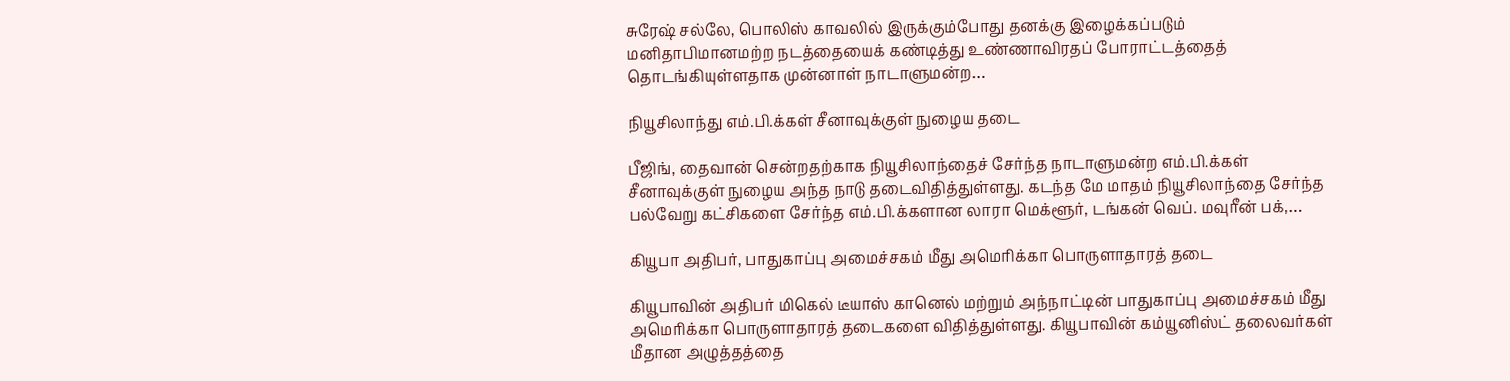சுரேஷ் சல்லே, பொலிஸ் காவலில் இருக்கும்போது தனக்கு இழைக்கப்படும் மனிதாபிமானமற்ற நடத்தையைக் கண்டித்து உண்ணாவிரதப் போராட்டத்தைத் தொடங்கியுள்ளதாக முன்னாள் நாடாளுமன்ற…

நியூசிலாந்து எம்.பி.க்கள் சீனாவுக்குள் நுழைய தடை

பீஜிங், தைவான் சென்றதற்காக நியூசிலாந்தைச் சேர்ந்த நாடாளுமன்ற எம்.பி.க்கள் சீனாவுக்குள் நுழைய அந்த நாடு தடைவிதித்துள்ளது. கடந்த மே மாதம் நியூசிலாந்தை சேர்ந்த பல்வேறு கட்சிகளை சேர்ந்த எம்.பி.க்களான லாரா மெக்ளூர், டங்கன் வெப். மவுரீன் பக்,…

கியூபா அதிபர், பாதுகாப்பு அமைச்சகம் மீது அமெரிக்கா பொருளாதாரத் தடை

கியூபாவின் அதிபர் மிகெல் டீயாஸ் கானெல் மற்றும் அந்நாட்டின் பாதுகாப்பு அமைச்சகம் மீது அமெரிக்கா பொருளாதாரத் தடைகளை விதித்துள்ளது. கியூபாவின் கம்யூனிஸ்ட் தலைவர்கள் மீதான அழுத்தத்தை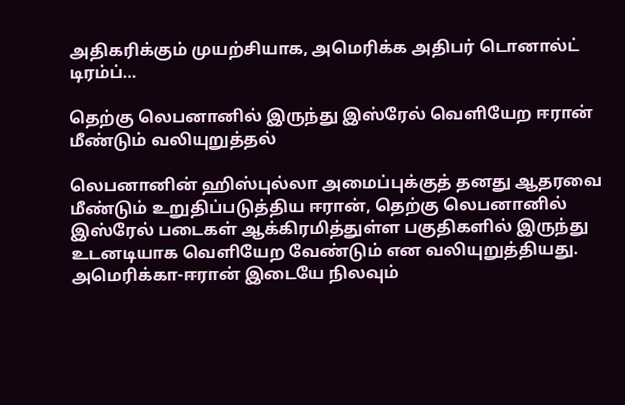அதிகரிக்கும் முயற்சியாக, அமெரிக்க அதிபர் டொனால்ட் டிரம்ப்…

தெற்கு லெபனானில் இருந்து இஸ்ரேல் வெளியேற ஈரான் மீண்டும் வலியுறுத்தல்

லெபனானின் ஹிஸ்புல்லா அமைப்புக்குத் தனது ஆதரவை மீண்டும் உறுதிப்படுத்திய ஈரான், தெற்கு லெபனானில் இஸ்ரேல் படைகள் ஆக்கிரமித்துள்ள பகுதிகளில் இருந்து உடனடியாக வெளியேற வேண்டும் என வலியுறுத்தியது. அமெரிக்கா-ஈரான் இடையே நிலவும்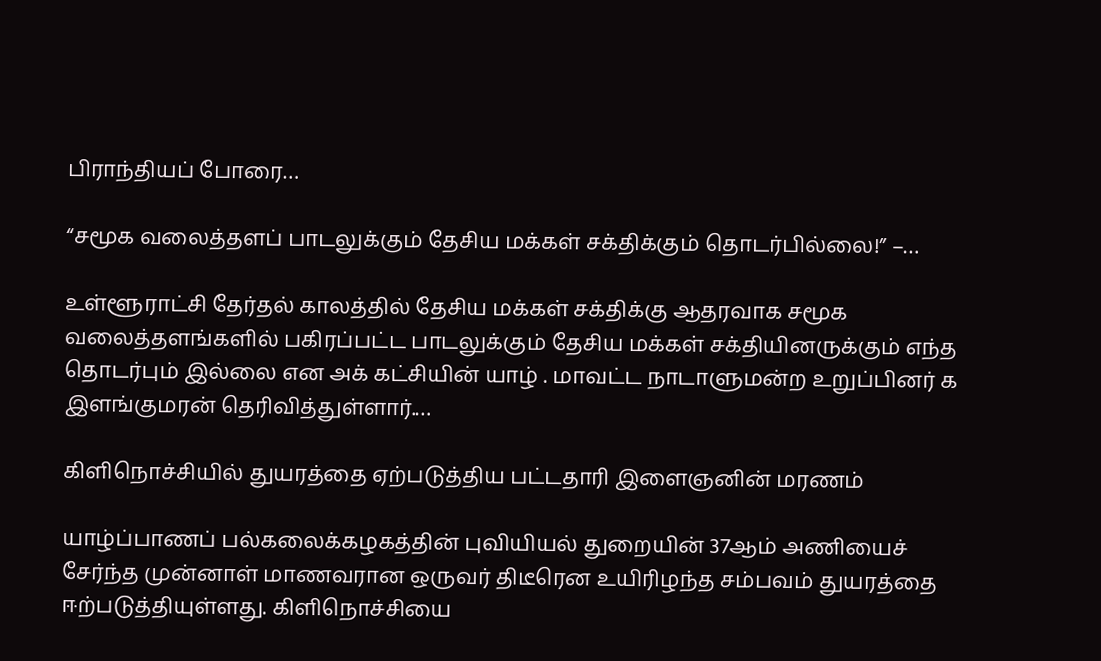பிராந்தியப் போரை…

“சமூக வலைத்தளப் பாடலுக்கும் தேசிய மக்கள் சக்திக்கும் தொடர்பில்லை!” –…

உள்ளூராட்சி தேர்தல் காலத்தில் தேசிய மக்கள் சக்திக்கு ஆதரவாக சமூக வலைத்தளங்களில் பகிரப்பட்ட பாடலுக்கும் தேசிய மக்கள் சக்தியினருக்கும் எந்த தொடர்பும் இல்லை என அக் கட்சியின் யாழ் . மாவட்ட நாடாளுமன்ற உறுப்பினர் க இளங்குமரன் தெரிவித்துள்ளார்.…

கிளிநொச்சியில் துயரத்தை ஏற்படுத்திய பட்டதாரி இளைஞனின் மரணம்

யாழ்ப்பாணப் பல்கலைக்கழகத்தின் புவியியல் துறையின் 37ஆம் அணியைச் சேர்ந்த முன்னாள் மாணவரான ஒருவர் திடீரென உயிரிழந்த சம்பவம் துயரத்தை ஈற்படுத்தியுள்ளது. கிளிநொச்சியை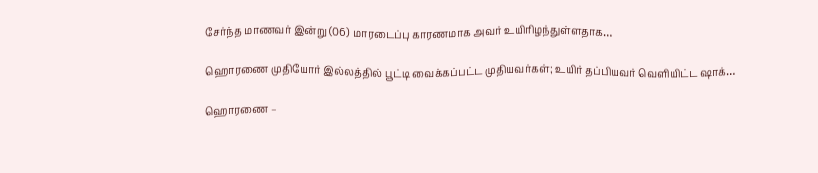சேர்ந்த மாணவர் இன்று (06) மாரடைப்பு காரணமாக அவர் உயிரிழந்துள்ளதாக…

ஹொரணை முதியோர் இல்லத்தில் பூட்டி வைக்கப்பட்ட முதியவர்கள்; உயிர் தப்பியவர் வெளியிட்ட ஷாக்…

ஹொரணை –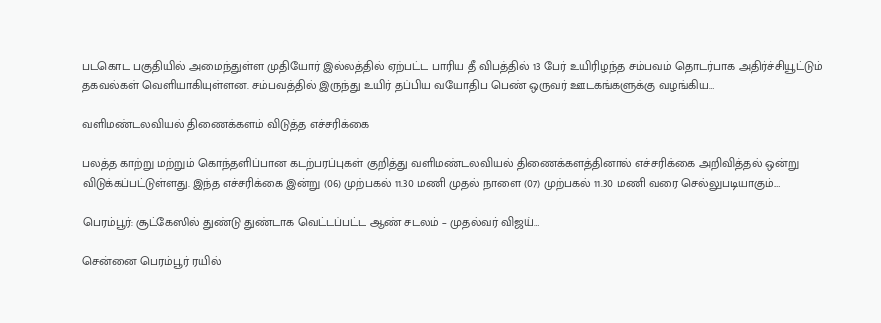படகொட பகுதியில் அமைந்துள்ள முதியோர் இல்லத்தில் ஏற்பட்ட பாரிய தீ விபத்தில் 13 பேர் உயிரிழந்த சம்பவம் தொடர்பாக அதிர்ச்சியூட்டும் தகவல்கள் வெளியாகியுள்ளன. சம்பவத்தில் இருந்து உயிர் தப்பிய வயோதிப பெண் ஒருவர் ஊடகங்களுக்கு வழங்கிய…

வளிமண்டலவியல் திணைக்களம் விடுத்த எச்சரிக்கை

பலத்த காற்று மற்றும் கொந்தளிப்பான கடற்பரப்புகள் குறித்து வளிமண்டலவியல் திணைக்களத்தினால் எச்சரிக்கை அறிவித்தல் ஒன்று விடுக்கப்பட்டுள்ளது. இந்த எச்சரிக்கை இன்று (06) முற்பகல் 11.30 மணி முதல் நாளை (07) முற்பகல் 11.30 மணி வரை செல்லுபடியாகும்.…

பெரம்பூர்: சூட்கேஸில் துண்டு துண்டாக வெட்டப்பட்ட ஆண் சடலம் – முதல்வர் விஜய்…

சென்னை பெரம்பூர் ரயில்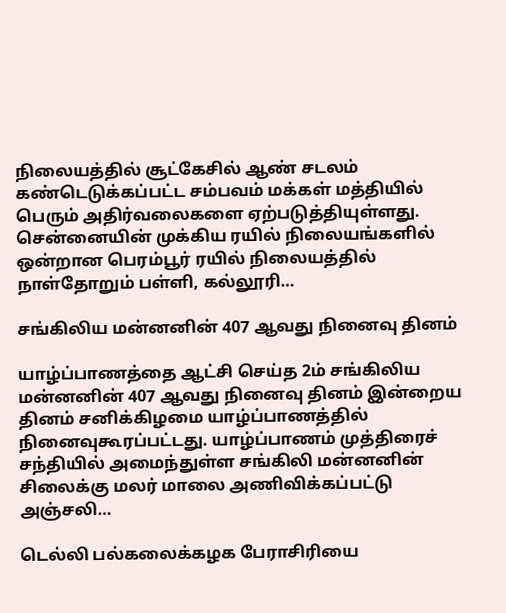நிலையத்தில் சூட்கேசில் ஆண் சடலம் கண்டெடுக்கப்பட்ட சம்பவம் மக்கள் மத்தியில் பெரும் அதிர்வலைகளை ஏற்படுத்தியுள்ளது. சென்னையின் முக்கிய ரயில் நிலையங்களில் ஒன்றான பெரம்பூர் ரயில் நிலையத்தில் நாள்தோறும் பள்ளி, கல்லூரி…

சங்கிலிய மன்னனின் 407 ஆவது நினைவு தினம்

யாழ்ப்பாணத்தை ஆட்சி செய்த 2ம் சங்கிலிய மன்னனின் 407 ஆவது நினைவு தினம் இன்றைய தினம் சனிக்கிழமை யாழ்ப்பாணத்தில் நினைவுகூரப்பட்டது. யாழ்ப்பாணம் முத்திரைச் சந்தியில் அமைந்துள்ள சங்கிலி மன்னனின் சிலைக்கு மலர் மாலை அணிவிக்கப்பட்டு அஞ்சலி…

டெல்லி பல்கலைக்கழக பேராசிரியை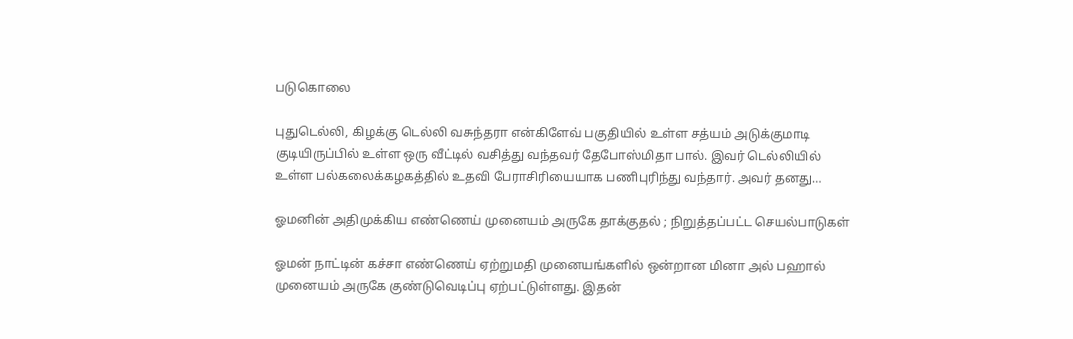படுகொலை

புதுடெல்லி, கிழக்கு டெல்லி வசுந்தரா என்கிளேவ் பகுதியில் உள்ள சத்யம் அடுக்குமாடி குடியிருப்பில் உள்ள ஒரு வீட்டில் வசித்து வந்தவர் தேபோஸ்மிதா பால். இவர் டெல்லியில் உள்ள பல்கலைக்கழகத்தில் உதவி பேராசிரியையாக பணிபுரிந்து வந்தார். அவர் தனது…

ஓமனின் அதிமுக்கிய எண்ணெய் முனையம் அருகே தாக்குதல் ; நிறுத்தப்பட்ட செயல்பாடுகள்

ஓமன் நாட்டின் கச்சா எண்ணெய் ஏற்றுமதி முனையங்களில் ஒன்றான மினா அல் பஹால் முனையம் அருகே குண்டுவெடிப்பு ஏற்பட்டுள்ளது. இதன்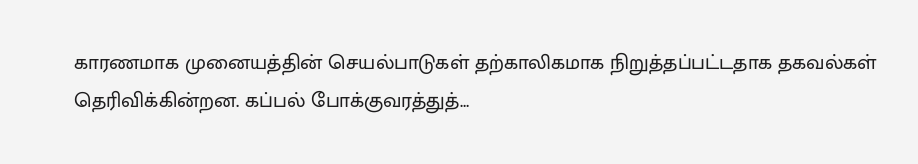காரணமாக முனையத்தின் செயல்பாடுகள் தற்காலிகமாக நிறுத்தப்பட்டதாக தகவல்கள் தெரிவிக்கின்றன. கப்பல் போக்குவரத்துத்…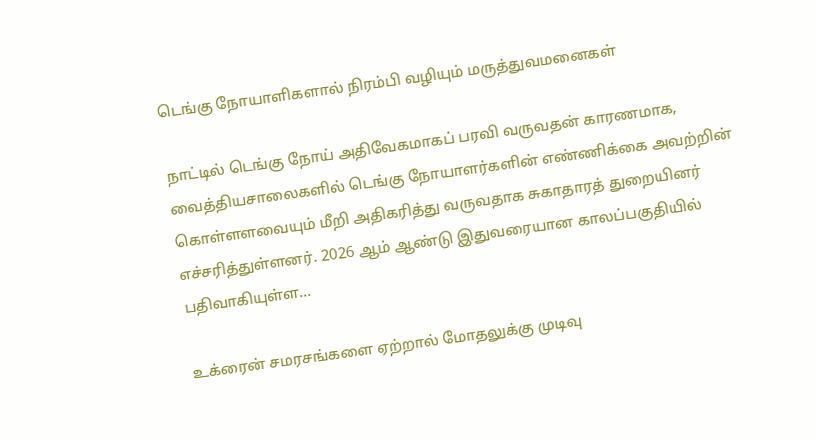டெங்கு நோயாளிகளால் நிரம்பி வழியும் மருத்துவமனைகள்

நாட்டில் டெங்கு நோய் அதிவேகமாகப் பரவி வருவதன் காரணமாக, வைத்தியசாலைகளில் டெங்கு நோயாளர்களின் எண்ணிக்கை அவற்றின் கொள்ளளவையும் மீறி அதிகரித்து வருவதாக சுகாதாரத் துறையினர் எச்சரித்துள்ளனர். 2026 ஆம் ஆண்டு இதுவரையான காலப்பகுதியில் பதிவாகியுள்ள…

உக்ரைன் சமரசங்களை ஏற்றால் மோதலுக்கு முடிவு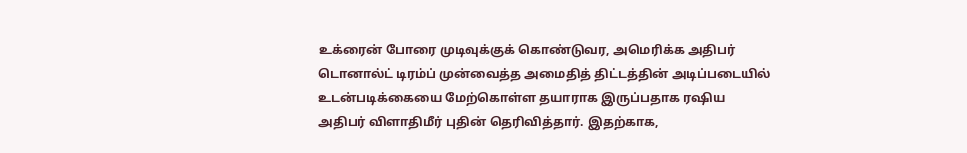உக்ரைன் போரை முடிவுக்குக் கொண்டுவர, அமெரிக்க அதிபர் டொனால்ட் டிரம்ப் முன்வைத்த அமைதித் திட்டத்தின் அடிப்படையில் உடன்படிக்கையை மேற்கொள்ள தயாராக இருப்பதாக ரஷிய அதிபர் விளாதிமீர் புதின் தெரிவித்தார். இதற்காக,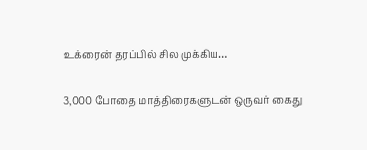உக்ரைன் தரப்பில் சில முக்கிய…

3,000 போதை மாத்திரைகளுடன் ஒருவர் கைது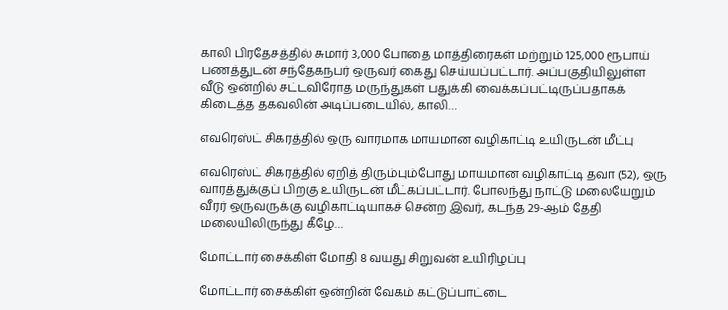காலி பிரதேசத்தில் சுமார் 3,000 போதை மாத்திரைகள் மற்றும் 125,000 ரூபாய் பணத்துடன் சந்தேகநபர் ஒருவர் கைது செய்யப்பட்டார். அப்பகுதியிலுள்ள வீடு ஒன்றில் சட்டவிரோத மருந்துகள் பதுக்கி வைக்கப்பட்டிருப்பதாகக் கிடைத்த தகவலின் அடிப்படையில், காலி…

எவரெஸ்ட் சிகரத்தில் ஒரு வாரமாக மாயமான வழிகாட்டி உயிருடன் மீட்பு

எவரெஸ்ட் சிகரத்தில் ஏறித் திரும்பும்போது மாயமான வழிகாட்டி தவா (52), ஒரு வாரத்துக்குப் பிறகு உயிருடன் மீட்கப்பட்டார். போலந்து நாட்டு மலையேறும் வீரர் ஒருவருக்கு வழிகாட்டியாகச் சென்ற இவர், கடந்த 29-ஆம் தேதி மலையிலிருந்து கீழே…

மோட்டார் சைக்கிள் மோதி 8 வயது சிறுவன் உயிரிழப்பு

மோட்டார் சைக்கிள் ஒன்றின் வேகம் கட்டுப்பாட்டை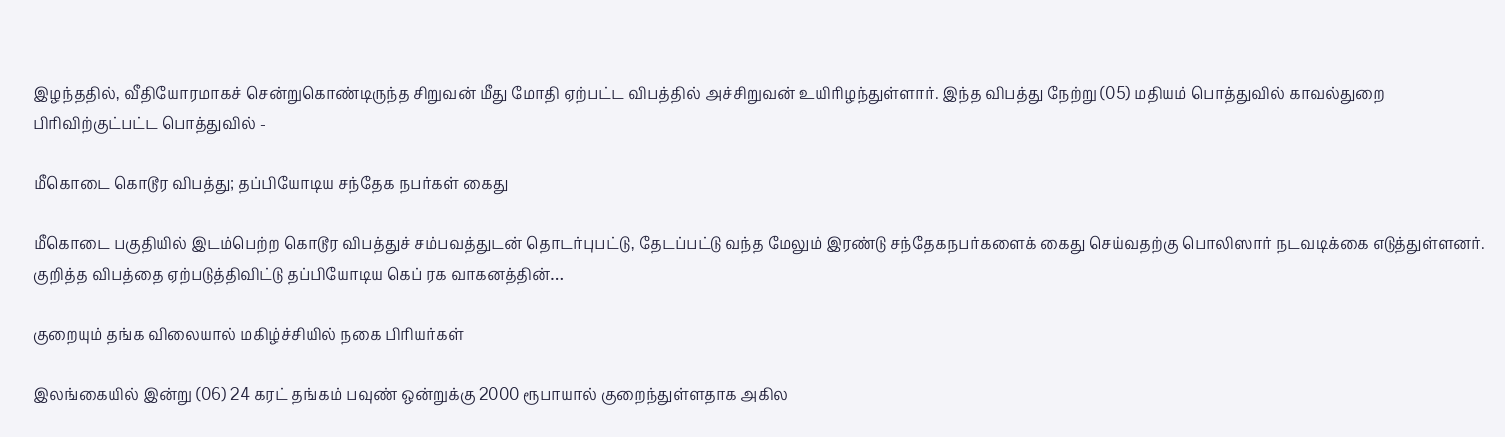இழந்ததில், வீதியோரமாகச் சென்றுகொண்டிருந்த சிறுவன் மீது மோதி ஏற்பட்ட விபத்தில் அச்சிறுவன் உயிரிழந்துள்ளார். இந்த விபத்து நேற்று (05) மதியம் பொத்துவில் காவல்துறை பிரிவிற்குட்பட்ட பொத்துவில் -

மீகொடை கொடூர விபத்து; தப்பியோடிய சந்தேக நபர்கள் கைது

மீகொடை பகுதியில் இடம்பெற்ற கொடூர விபத்துச் சம்பவத்துடன் தொடர்புபட்டு, தேடப்பட்டு வந்த மேலும் இரண்டு சந்தேகநபர்களைக் கைது செய்வதற்கு பொலிஸார் நடவடிக்கை எடுத்துள்ளனர். குறித்த விபத்தை ஏற்படுத்திவிட்டு தப்பியோடிய கெப் ரக வாகனத்தின்…

குறையும் தங்க விலையால் மகிழ்ச்சியில் நகை பிரியர்கள்

இலங்கையில் இன்று (06) 24 கரட் தங்கம் பவுண் ஒன்றுக்கு 2000 ரூபாயால் குறைந்துள்ளதாக அகில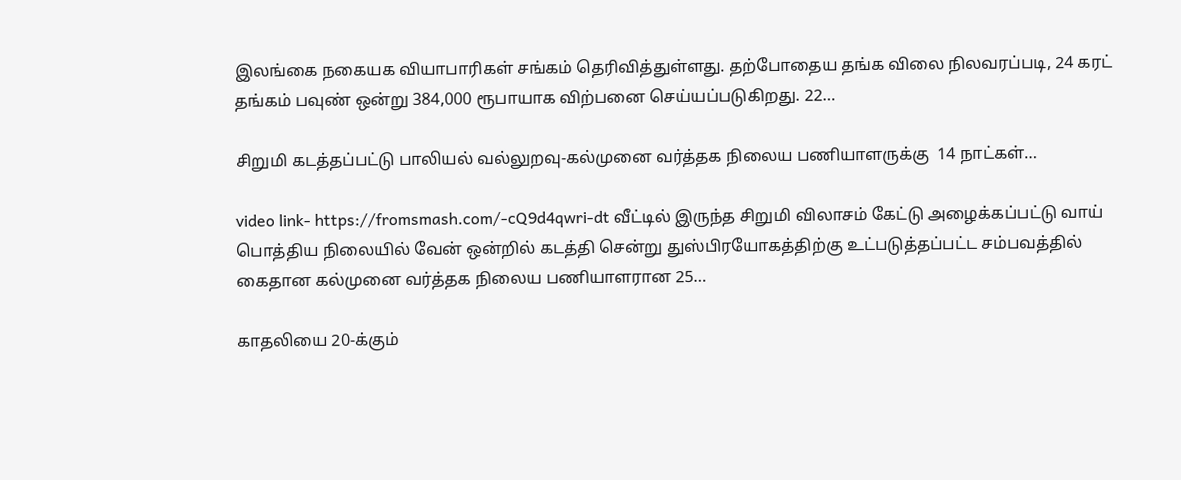இலங்கை நகையக வியாபாரிகள் சங்கம் தெரிவித்துள்ளது. தற்போதைய தங்க விலை நிலவரப்படி, 24 கரட் தங்கம் பவுண் ஒன்று 384,000 ரூபாயாக விற்பனை செய்யப்படுகிறது. 22…

சிறுமி கடத்தப்பட்டு பாலியல் வல்லுறவு-கல்முனை வர்த்தக நிலைய பணியாளருக்கு  14 நாட்கள்…

video link- https://fromsmash.com/-cQ9d4qwri-dt வீட்டில் இருந்த சிறுமி விலாசம் கேட்டு அழைக்கப்பட்டு வாய் பொத்திய நிலையில் வேன் ஒன்றில் கடத்தி சென்று துஸ்பிரயோகத்திற்கு உட்படுத்தப்பட்ட சம்பவத்தில் கைதான கல்முனை வர்த்தக நிலைய பணியாளரான 25…

காதலியை 20-க்கும்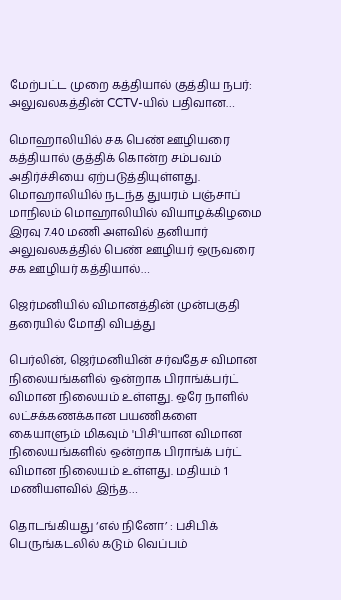மேற்பட்ட முறை கத்தியால் குத்திய நபர்: அலுவலகத்தின் CCTV-யில் பதிவான…

மொஹாலியில் சக பெண் ஊழியரை கத்தியால் குத்திக் கொன்ற சம்பவம் அதிர்ச்சியை ஏற்படுத்தியுள்ளது. மொஹாலியில் நடந்த துயரம் பஞ்சாப் மாநிலம் மொஹாலியில் வியாழக்கிழமை இரவு 7.40 மணி அளவில் தனியார் அலுவலகத்தில் பெண் ஊழியர் ஒருவரை சக ஊழியர் கத்தியால்…

ஜெர்மனியில் விமானத்தின் முன்பகுதி தரையில் மோதி விபத்து

பெர்லின், ஜெர்மனியின் சர்வதேச விமான நிலையங்களில் ஒன்றாக பிராங்க்பர்ட் விமான நிலையம் உள்ளது. ஒரே நாளில் லட்சக்கணக்கான பயணிகளை கையாளும் மிகவும் 'பிசி'யான விமான நிலையங்களில் ஒன்றாக பிராங்க் பர்ட் விமான நிலையம் உள்ளது. மதியம் 1 மணியளவில் இந்த…

தொடங்கியது ‘எல் நினோ’ : பசிபிக் பெருங்கடலில் கடும் வெப்பம்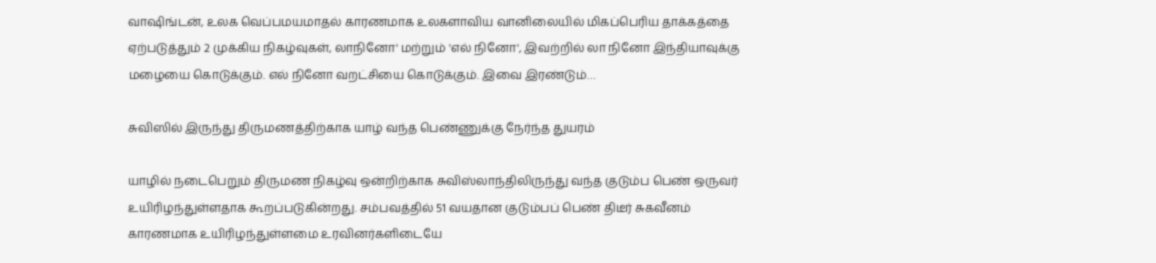வாஷிங்டன், உலக வெப்பமயமாதல் காரணமாக உலகளாவிய வானிலையில் மிகப்பெரிய தாக்கத்தை ஏற்படுத்தும் 2 முக்கிய நிகழ்வுகள், லாநினோ' மற்றும் 'எல் நினோ', இவற்றில் லா நினோ இந்தியாவுக்கு மழையை கொடுக்கும். எல் நினோ வறட்சியை கொடுக்கும். இவை இரண்டும்…

சுவிஸில் இருந்து திருமணத்திற்காக யாழ் வந்த பெண்ணுக்கு நேர்ந்த துயரம்

யாழில் நடைபெறும் திருமண நிகழ்வு ஒன்றிற்காக சுவிஸ்லாந்திலிருந்து வந்த குடும்ப பெண் ஒருவர் உயிரிழந்துள்ளதாக கூறப்படுகின்றது. சம்பவத்தில் 51 வயதான குடும்பப் பெண் திடீர் சுகவீனம் காரணமாக உயிரிழந்துள்ளமை உரவினர்களிடையே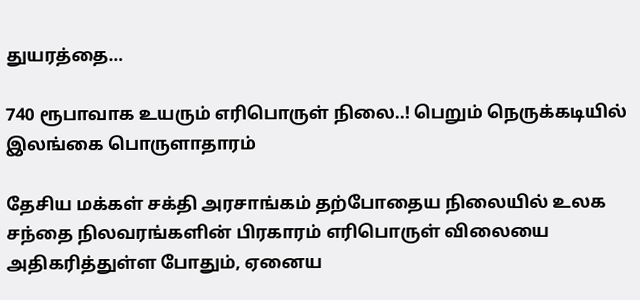துயரத்தை…

740 ரூபாவாக உயரும் எரிபொருள் நிலை..! பெறும் நெருக்கடியில் இலங்கை பொருளாதாரம்

தேசிய மக்கள் சக்தி அரசாங்கம் தற்போதைய நிலையில் உலக சந்தை நிலவரங்களின் பிரகாரம் எரிபொருள் விலையை அதிகரித்துள்ள போதும், ஏனைய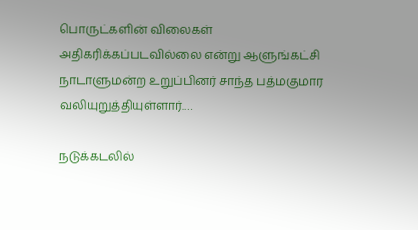பொருட்களின் விலைகள் அதிகரிக்கப்படவில்லை என்று ஆளுங்கட்சி நாடாளுமன்ற உறுப்பினர் சாந்த பத்மகுமார வலியுறுத்தியுள்ளார்.…

நடுக்கடலில்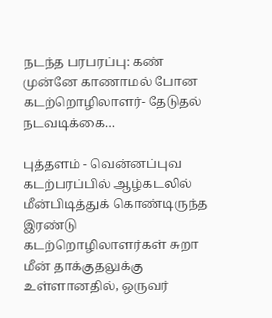நடந்த பரபரப்பு: கண் முன்னே காணாமல் போன கடற்றொழிலாளர்- தேடுதல் நடவடிக்கை…

புத்தளம் - வென்னப்புவ கடற்பரப்பில் ஆழ்கடலில் மீன்பிடித்துக் கொண்டிருந்த இரண்டு கடற்றொழிலாளர்கள் சுறா மீன் தாக்குதலுக்கு உள்ளானதில், ஒருவர்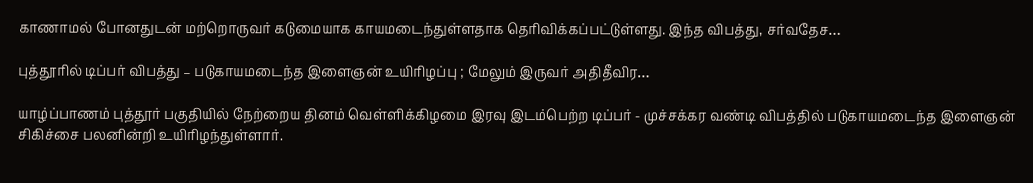காணாமல் போனதுடன் மற்றொருவர் கடுமையாக காயமடைந்துள்ளதாக தெரிவிக்கப்பட்டுள்ளது. இந்த விபத்து, சர்வதேச…

புத்தூரில் டிப்பர் விபத்து – படுகாயமடைந்த இளைஞன் உயிரிழப்பு ; மேலும் இருவர் அதிதீவிர…

யாழ்ப்பாணம் புத்தூர் பகுதியில் நேற்றைய தினம் வெள்ளிக்கிழமை இரவு இடம்பெற்ற டிப்பர் - முச்சக்கர வண்டி விபத்தில் படுகாயமடைந்த இளைஞன் சிகிச்சை பலனின்றி உயிரிழந்துள்ளார்.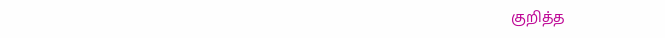குறித்த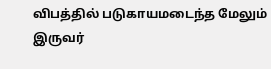விபத்தில் படுகாயமடைந்த மேலும் இருவர்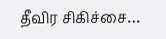தீவிர சிகிச்சை…